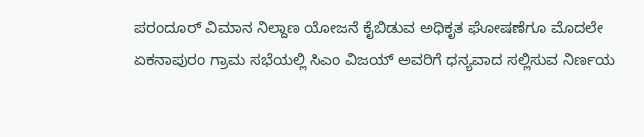ಪರಂದೂರ್ ವಿಮಾನ ನಿಲ್ದಾಣ ಯೋಜನೆ ಕೈಬಿಡುವ ಅಧಿಕೃತ ಘೋಷಣೆಗೂ ಮೊದಲೇ ಏಕನಾಪುರಂ ಗ್ರಾಮ ಸಭೆಯಲ್ಲಿ ಸಿಎಂ ವಿಜಯ್ ಅವರಿಗೆ ಧನ್ಯವಾದ ಸಲ್ಲಿಸುವ ನಿರ್ಣಯ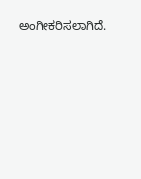ಅಂಗೀಕರಿಸಲಾಗಿದೆ.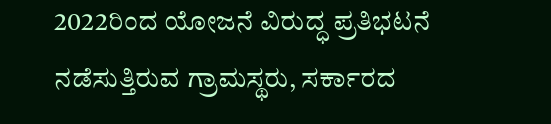2022ರಿಂದ ಯೋಜನೆ ವಿರುದ್ಧ ಪ್ರತಿಭಟನೆ ನಡೆಸುತ್ತಿರುವ ಗ್ರಾಮಸ್ಥರು, ಸರ್ಕಾರದ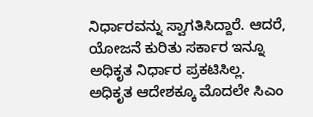ನಿರ್ಧಾರವನ್ನು ಸ್ವಾಗತಿಸಿದ್ದಾರೆ. ಆದರೆ, ಯೋಜನೆ ಕುರಿತು ಸರ್ಕಾರ ಇನ್ನೂ ಅಧಿಕೃತ ನಿರ್ಧಾರ ಪ್ರಕಟಿಸಿಲ್ಲ.
ಅಧಿಕೃತ ಆದೇಶಕ್ಕೂ ಮೊದಲೇ ಸಿಎಂ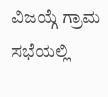ವಿಜಯ್ಗೆ ಗ್ರಾಮ ಸಭೆಯಲ್ಲಿ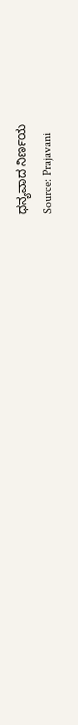ಧನ್ಯವಾದ ನಿರ್ಣಯ
Source: Prajavani